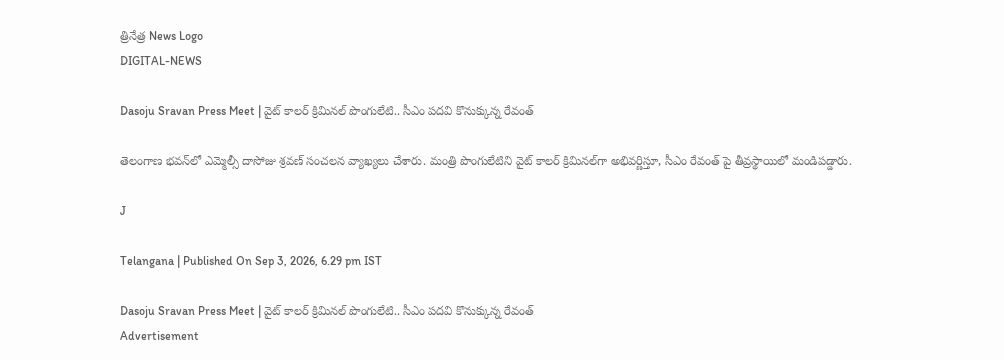త్రినేత్ర News Logo
DIGITAL-NEWS

Dasoju Sravan Press Meet | వైట్ కాలర్ క్రిమినల్ పొంగులేటి.. సీఎం పదవి కొనుక్కున్న రేవంత్

తెలంగాణ భవన్‌లో ఎమ్మెల్సీ దాసోజు శ్రవణ్ సంచలన వ్యాఖ్యలు చేశారు. మంత్రి పొంగులేటిని వైట్ కాలర్ క్రిమినల్‌గా అభివర్ణిస్తూ, సీఎం రేవంత్ పై తీవ్రస్థాయిలో మండిపడ్డారు.

J

Telangana | Published On Sep 3, 2026, 6.29 pm IST

Dasoju Sravan Press Meet | వైట్ కాలర్ క్రిమినల్ పొంగులేటి.. సీఎం పదవి కొనుక్కున్న రేవంత్
Advertisement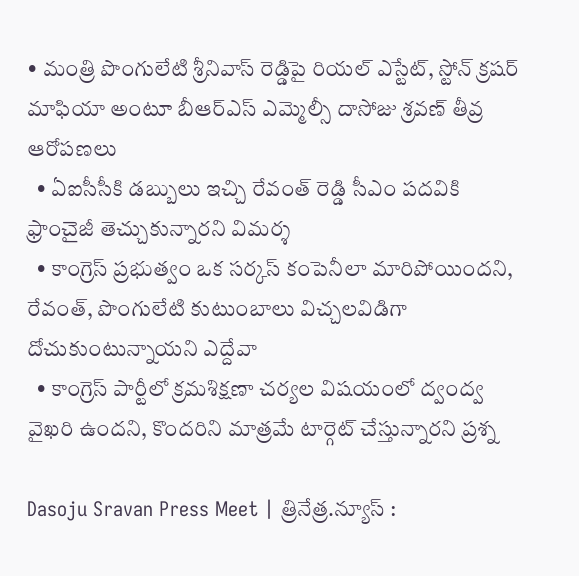• మంత్రి పొంగులేటి శ్రీనివాస్ రెడ్డిపై రియల్ ఎస్టేట్, స్టోన్ క్రషర్ మాఫియా అంటూ బీఆర్ఎస్ ఎమ్మెల్సీ దాసోజు శ్రవణ్ తీవ్ర ఆరోపణలు
  • ఏఐసీసీకి డబ్బులు ఇచ్చి రేవంత్ రెడ్డి సీఎం పదవికి ఫ్రాంచైజీ తెచ్చుకున్నారని విమర్శ
  • కాంగ్రెస్ ప్రభుత్వం ఒక సర్కస్ కంపెనీలా మారిపోయిందని, రేవంత్, పొంగులేటి కుటుంబాలు విచ్చలవిడిగా దోచుకుంటున్నాయని ఎద్దేవా
  • కాంగ్రెస్ పార్టీలో క్రమశిక్షణా చర్యల విషయంలో ద్వంద్వ వైఖరి ఉందని, కొందరిని మాత్రమే టార్గెట్ చేస్తున్నారని ప్రశ్న

Dasoju Sravan Press Meet | త్రినేత్ర.న్యూస్ :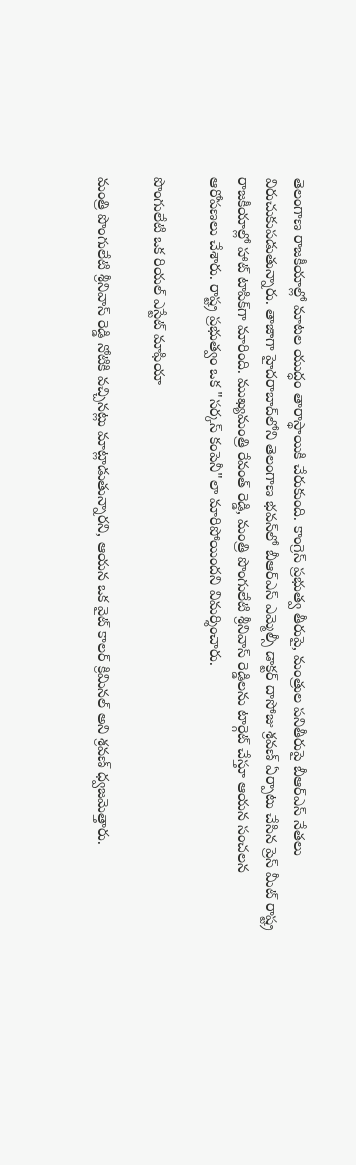తెలంగాణ రాజకీయాల్లో మాటల యుద్ధం తారాస్థాయికి చేరుకుంది. కాంగ్రెస్ ప్రభుత్వ తీరుపై, మంత్రుల పనితీరుపై బీఆర్ఎస్ నేతలు విరుచుకుపడుతున్నారు. తాజాగా హైదరాబాద్‌లోని తెలంగాణ భవన్‌లో బీఆర్ఎస్ ఎమ్మెల్సీ డాక్టర్ దాసోజు శ్రవణ్ ఏర్పాటు చేసిన ప్రెస్ మీట్ రాష్ట్ర రాజకీయాల్లో హాట్ టాపిక్‌గా మారింది. ముఖ్యమంత్రి రేవంత్ రెడ్డి, మంత్రి పొంగులేటి శ్రీనివాస్ రెడ్డిలను టార్గెట్ చేస్తూ ఆయన సంచలన ఆరోపణలు చేశారు. రాష్ట్ర ప్రభుత్వం ఒక "సర్కస్ కంపెనీ"లా మారిపోయిందని విమర్శించారు.

పొంగులేటి ఒక రియల్ ఎస్టేట్ మాఫియా

మంత్రి పొంగులేటి శ్రీనివాస్ రెడ్డి నోటికి వచ్చినట్లు మాట్లాడుతున్నారని, ఆయన ఒక వైట్ కాలర్ క్రిమినల్ అని శ్రవణ్ ధ్వజమెత్తారు.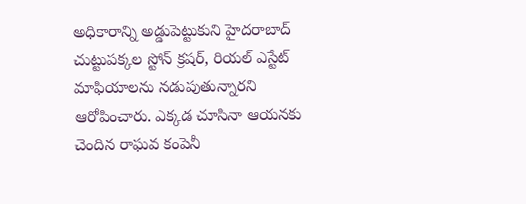అధికారాన్ని అడ్డుపెట్టుకుని హైదరాబాద్ చుట్టుపక్కల స్టోన్ క్రషర్, రియల్ ఎస్టేట్ మాఫియాలను నడుపుతున్నారని ఆరోపించారు. ఎక్కడ చూసినా ఆయనకు చెందిన రాఘవ కంపెనీ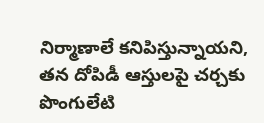నిర్మాణాలే కనిపిస్తున్నాయని, తన దోపిడీ ఆస్తులపై చర్చకు పొంగులేటి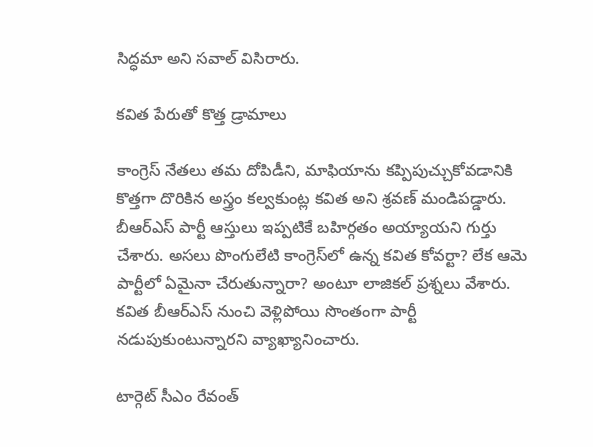సిద్ధమా అని సవాల్ విసిరారు.

కవిత పేరుతో కొత్త డ్రామాలు

కాంగ్రెస్ నేతలు తమ దోపిడీని, మాఫియాను కప్పిపుచ్చుకోవడానికి కొత్తగా దొరికిన అస్త్రం కల్వకుంట్ల కవిత అని శ్రవణ్ మండిపడ్డారు. బీఆర్ఎస్ పార్టీ ఆస్తులు ఇప్పటికే బహిర్గతం అయ్యాయని గుర్తు చేశారు. అసలు పొంగులేటి కాంగ్రెస్‌లో ఉన్న కవిత కోవర్టా? లేక ఆమె పార్టీలో ఏమైనా చేరుతున్నారా? అంటూ లాజికల్ ప్రశ్నలు వేశారు. కవిత బీఆర్ఎస్ నుంచి వెళ్లిపోయి సొంతంగా పార్టీ నడుపుకుంటున్నారని వ్యాఖ్యానించారు.

టార్గెట్ సీఎం రేవంత్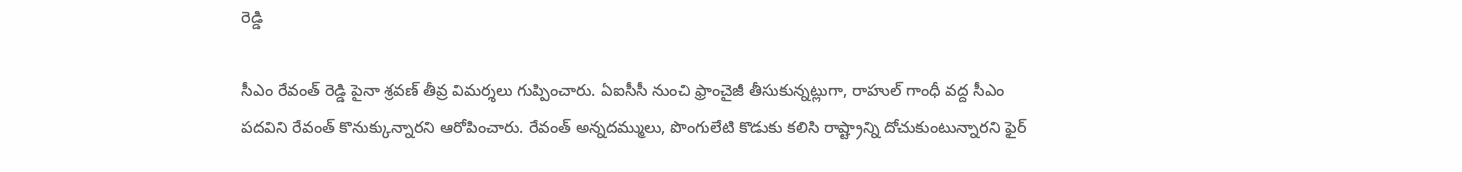రెడ్డి

సీఎం రేవంత్ రెడ్డి పైనా శ్రవణ్ తీవ్ర విమర్శలు గుప్పించారు. ఏఐసీసీ నుంచి ఫ్రాంచైజీ తీసుకున్నట్లుగా, రాహుల్ గాంధీ వద్ద సీఎం పదవిని రేవంత్ కొనుక్కున్నారని ఆరోపించారు. రేవంత్ అన్నదమ్ములు, పొంగులేటి కొడుకు కలిసి రాష్ట్రాన్ని దోచుకుంటున్నారని ఫైర్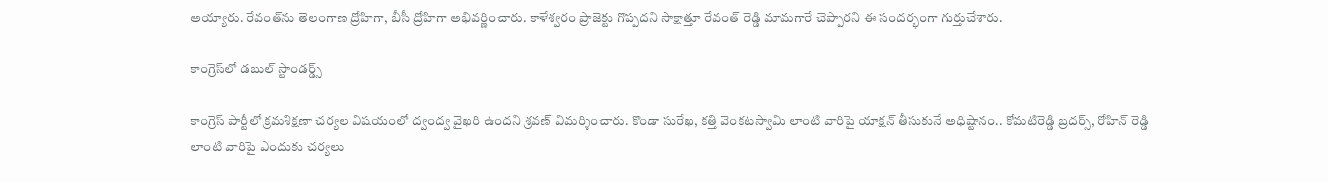అయ్యారు. రేవంత్‌ను తెలంగాణ ద్రోహిగా, బీసీ ద్రోహిగా అభివర్ణించారు. కాళేశ్వరం ప్రాజెక్టు గొప్పదని సాక్షాత్తూ రేవంత్ రెడ్డి మామగారే చెప్పారని ఈ సందర్భంగా గుర్తుచేశారు.

కాంగ్రెస్‌లో డబుల్ స్టాండర్డ్స్

కాంగ్రెస్ పార్టీలో క్రమశిక్షణా చర్యల విషయంలో ద్వంద్వ వైఖరి ఉందని శ్రవణ్ విమర్శించారు. కొండా సురేఖ, కత్తి వెంకటస్వామి లాంటి వారిపై యాక్షన్ తీసుకునే అధిష్టానం.. కోమటిరెడ్డి బ్రదర్స్, రోహిన్ రెడ్డి లాంటి వారిపై ఎందుకు చర్యలు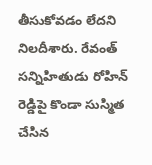తీసుకోవడం లేదని నిలదీశారు. రేవంత్ సన్నిహితుడు రోహిన్ రెడ్డిపై కొండా సుస్మిత చేసిన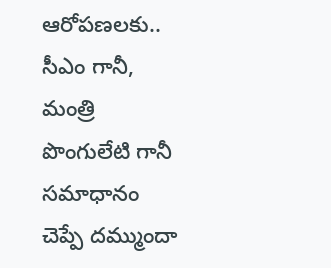ఆరోపణలకు.. సీఎం గానీ, మంత్రి పొంగులేటి గానీ సమాధానం చెప్పే దమ్ముందా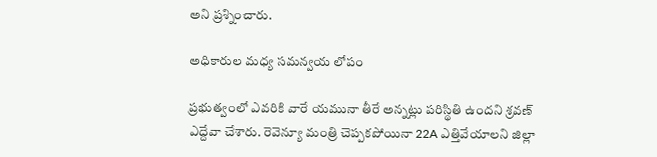అని ప్రశ్నించారు.

అధికారుల మధ్య సమన్వయ లోపం

ప్రభుత్వంలో ఎవరికి వారే యమునా తీరే అన్నట్లు పరిస్థితి ఉందని శ్రవణ్ ఎద్దేవా చేశారు. రెవెన్యూ మంత్రి చెప్పకపోయినా 22A ఎత్తివేయాలని జిల్లా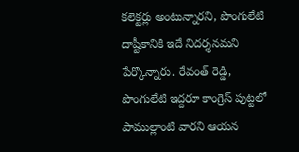కలెక్టర్లు అంటున్నారని, పొంగులేటి దాష్టీకానికి ఇదే నిదర్శనమని పేర్కొన్నారు. రేవంత్ రెడ్డి, పొంగులేటి ఇద్దరూ కాంగ్రెస్ పుట్టలో పాముల్లాంటి వారని ఆయన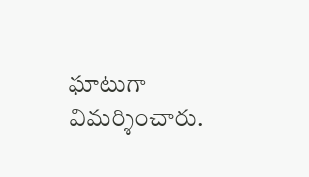ఘాటుగా విమర్శించారు.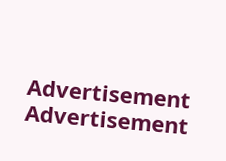Advertisement
Advertisement